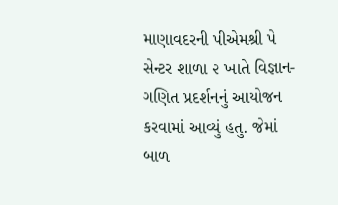માણાવદરની પીએમશ્રી પે સેન્ટર શાળા ૨ ખાતે વિજ્ઞાન-ગણિત પ્રદર્શનનું આયોજન કરવામાં આવ્યું હતુ. જેમાં બાળ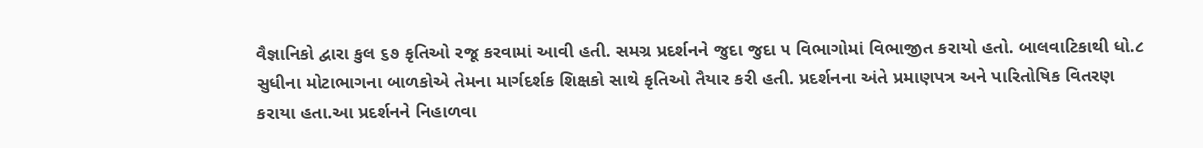વૈજ્ઞાનિકો દ્વારા કુલ ૬૭ કૃતિઓ રજૂ કરવામાં આવી હતી. સમગ્ર પ્રદર્શનને જુદા જુદા ૫ વિભાગોમાં વિભાજીત કરાયો હતો. બાલવાટિકાથી ધો.૮ સુધીના મોટાભાગના બાળકોએ તેમના માર્ગદર્શક શિક્ષકો સાથે કૃતિઓ તૈયાર કરી હતી. પ્રદર્શનના અંતે પ્રમાણપત્ર અને પારિતોષિક વિતરણ કરાયા હતા.આ પ્રદર્શનને નિહાળવા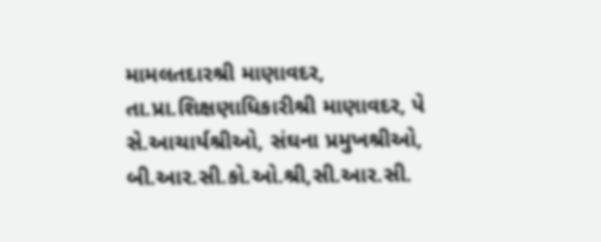મામલતદારશ્રી માણાવદર, તા.પ્રા.શિક્ષણાધિકારીશ્રી માણાવદર, પે સે.આચાર્યશ્રીઓ, સંઘના પ્રમુખશ્રીઓ, બી.આર.સી.કો.ઓ.શ્રી,સી.આર.સી.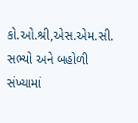કો.ઓ.શ્રી,એસ.એમ.સી. સભ્યો અને બહોળી સંખ્યામાં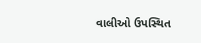વાલીઓ ઉપસ્થિત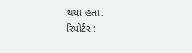થયા હતા.
રિપોર્ટર :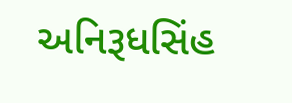અનિરૂધસિંહ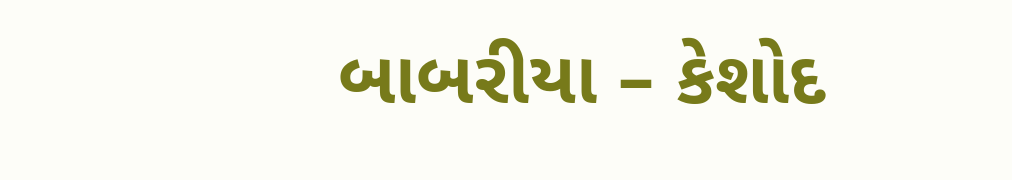બાબરીયા – કેશોદ